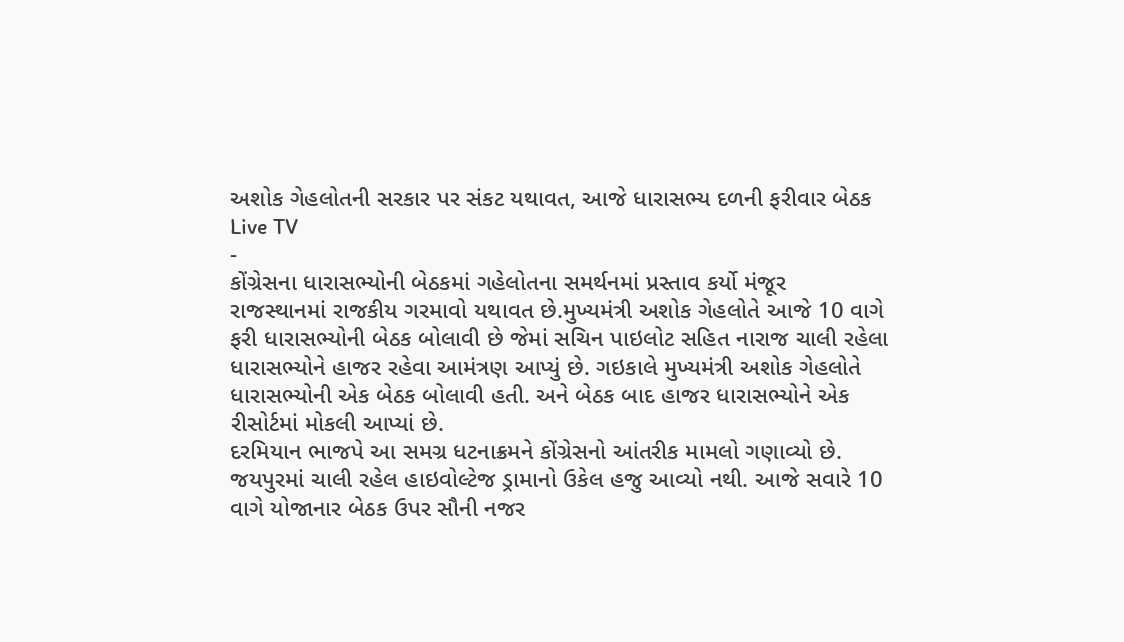અશોક ગેહલોતની સરકાર પર સંકટ યથાવત, આજે ધારાસભ્ય દળની ફરીવાર બેઠક
Live TV
-
કોંગ્રેસના ધારાસભ્યોની બેઠકમાં ગહેલોતના સમર્થનમાં પ્રસ્તાવ કર્યો મંજૂર
રાજસ્થાનમાં રાજકીય ગરમાવો યથાવત છે.મુખ્યમંત્રી અશોક ગેહલોતે આજે 10 વાગે ફરી ધારાસભ્યોની બેઠક બોલાવી છે જેમાં સચિન પાઇલોટ સહિત નારાજ ચાલી રહેલા ધારાસભ્યોને હાજર રહેવા આમંત્રણ આપ્યું છે. ગઇકાલે મુખ્યમંત્રી અશોક ગેહલોતે ધારાસભ્યોની એક બેઠક બોલાવી હતી. અને બેઠક બાદ હાજર ધારાસભ્યોને એક રીસોર્ટમાં મોકલી આપ્યાં છે.
દરમિયાન ભાજપે આ સમગ્ર ધટનાક્રમને કોંગ્રેસનો આંતરીક મામલો ગણાવ્યો છે. જયપુરમાં ચાલી રહેલ હાઇવોલ્ટેજ ડ્રામાનો ઉકેલ હજુ આવ્યો નથી. આજે સવારે 10 વાગે યોજાનાર બેઠક ઉપર સૌની નજર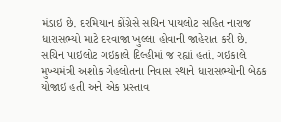મંડાઇ છે. દરમિયાન કોંગ્રેસે સચિન પાયલોટ સહિત નારાજ ધારાસભ્યો માટે દરવાજા ખુલ્લા હોવાની જાહેરાત કરી છે.
સચિન પાઇલોટ ગઇકાલે દિલ્હીમાં જ રહ્યાં હતાં. ગઇકાલે મુખ્યમંત્રી અશોક ગેહલોતના નિવાસ સ્થાને ધારાસભ્યોની બેઠક યોજાઇ હતી અને એક પ્રસ્તાવ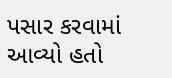પસાર કરવામાં આવ્યો હતો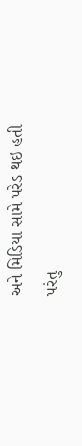અને મિડિયા સામે પરેડ થઇ હતી પરંતુ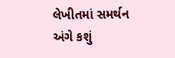લેખીતમાં સમર્થન અંગે કશું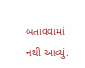બતાવવામાં નથી આવ્યું.